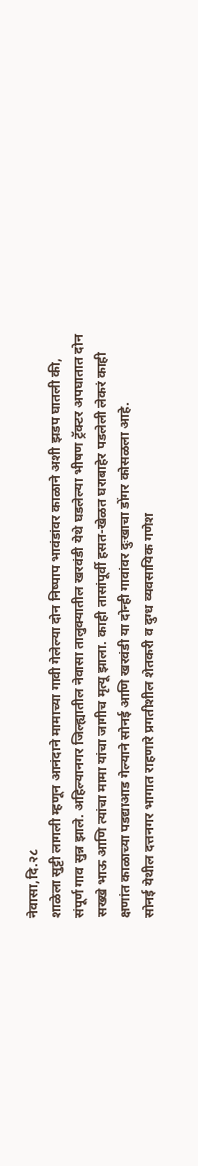नेवासा,दि.२८
शाळेला सुट्टी लागली म्हणून आनंदाने मामाच्या गावी गेलेल्या दोन निष्पाप भावंडांवर काळाने अशी झडप घातली की, संपूर्ण गाव सुन्न झाले. अहिल्यानगर जिल्ह्यातील नेवासा तालुक्यातील खरवंडी येथे घडलेल्या भीषण ट्रॅक्टर अपघातात दोन सख्खे भाऊ आणि त्यांचा मामा यांचा जागीच मृत्यू झाला. काही तासांपूर्वी हसत-खेळत घराबाहेर पडलेली लेकरं काही क्षणांत काळाच्या पडद्याआड गेल्याने सोनई आणि खरवंडी या दोन्ही गावांवर दुःखाचा डोंगर कोसळला आहे.
सोनई येथील दत्तनगर भागात राहणारे प्रगतीशील शेतकरी व दुग्ध व्यवसायिक गणेश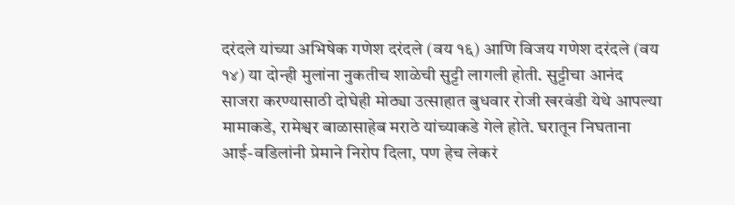दरंदले यांच्या अभिषेक गणेश दरंदले (वय १६) आणि विजय गणेश दरंदले (वय १४) या दोन्ही मुलांना नुकतीच शाळेची सुट्टी लागली होती. सुट्टीचा आनंद साजरा करण्यासाठी दोघेही मोठ्या उत्साहात बुधवार रोजी खरवंडी येथे आपल्या मामाकडे, रामेश्वर बाळासाहेब मराठे यांच्याकडे गेले होते. घरातून निघताना आई-वडिलांनी प्रेमाने निरोप दिला, पण हेच लेकरं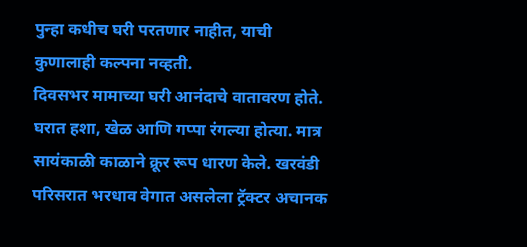पुन्हा कधीच घरी परतणार नाहीत, याची कुणालाही कल्पना नव्हती.
दिवसभर मामाच्या घरी आनंदाचे वातावरण होते. घरात हशा, खेळ आणि गप्पा रंगल्या होत्या. मात्र सायंकाळी काळाने क्रूर रूप धारण केले. खरवंडी परिसरात भरधाव वेगात असलेला ट्रॅक्टर अचानक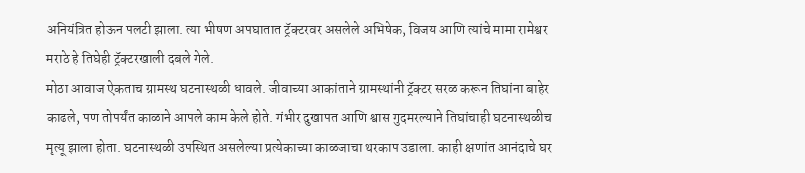अनियंत्रित होऊन पलटी झाला. त्या भीषण अपघातात ट्रॅक्टरवर असलेले अभिषेक, विजय आणि त्यांचे मामा रामेश्वर मराठे हे तिघेही ट्रॅक्टरखाली दबले गेले.
मोठा आवाज ऐकताच ग्रामस्थ घटनास्थळी धावले. जीवाच्या आकांताने ग्रामस्थांनी ट्रॅक्टर सरळ करून तिघांना बाहेर काढले, पण तोपर्यंत काळाने आपले काम केले होते. गंभीर दुखापत आणि श्वास गुदमरल्याने तिघांचाही घटनास्थळीच मृत्यू झाला होता. घटनास्थळी उपस्थित असलेल्या प्रत्येकाच्या काळजाचा थरकाप उडाला. काही क्षणांत आनंदाचे घर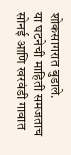शोकसागरात बुडाले.
या घटनेची माहिती समजताच सोनई आणि खरवंडी गावात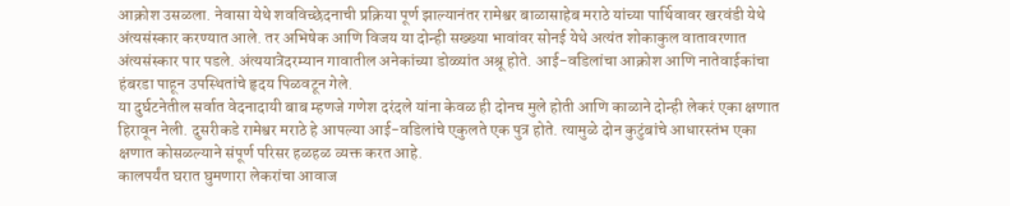आक्रोश उसळला. नेवासा येथे शवविच्छेदनाची प्रक्रिया पूर्ण झाल्यानंतर रामेश्वर बाळासाहेब मराठे यांच्या पार्थिवावर खरवंडी येथे अंत्यसंस्कार करण्यात आले. तर अभिषेक आणि विजय या दोन्ही सख्ख्या भावांवर सोनई येथे अत्यंत शोकाकुल वातावरणात अंत्यसंस्कार पार पडले. अंत्ययात्रेदरम्यान गावातील अनेकांच्या डोळ्यांत अश्रू होते. आई-वडिलांचा आक्रोश आणि नातेवाईकांचा हंबरडा पाहून उपस्थितांचे हृदय पिळवटून गेले.
या दुर्घटनेतील सर्वात वेदनादायी बाब म्हणजे गणेश दरंदले यांना केवळ ही दोनच मुले होती आणि काळाने दोन्ही लेकरं एका क्षणात हिरावून नेली. दुसरीकडे रामेश्वर मराठे हे आपल्या आई-वडिलांचे एकुलते एक पुत्र होते. त्यामुळे दोन कुटुंबांचे आधारस्तंभ एका क्षणात कोसळल्याने संपूर्ण परिसर हळहळ व्यक्त करत आहे.
कालपर्यंत घरात घुमणारा लेकरांचा आवाज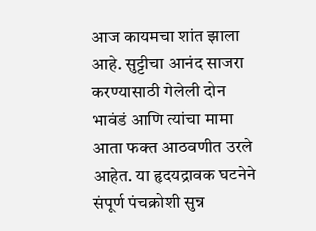आज कायमचा शांत झाला आहे. सुट्टीचा आनंद साजरा करण्यासाठी गेलेली दोन भावंडं आणि त्यांचा मामा आता फक्त आठवणीत उरले आहेत. या हृदयद्रावक घटनेने संपूर्ण पंचक्रोशी सुन्न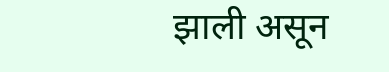झाली असून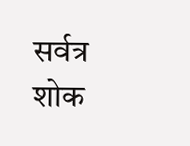सर्वत्र शोक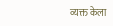व्यक्त केला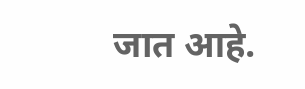जात आहे.